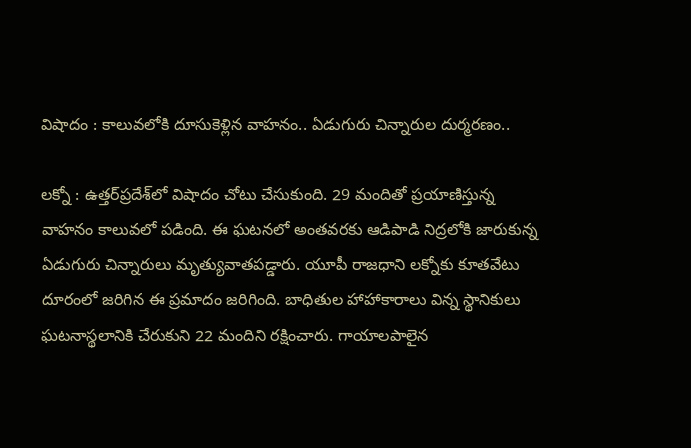విషాదం : కాలువలోకి దూసుకెళ్లిన వాహనం.. ఏడుగురు చిన్నారుల దుర్మరణం..

లక్నో : ఉత్తర్‌ప్రదేశ్‌లో విషాదం చోటు చేసుకుంది. 29 మందితో ప్రయాణిస్తున్న వాహనం కాలువలో పడింది. ఈ ఘటనలో అంతవరకు ఆడిపాడి నిద్రలోకి జారుకున్న ఏడుగురు చిన్నారులు మృత్యువాతపడ్డారు. యూపీ రాజధాని లక్నోకు కూతవేటు దూరంలో జరిగిన ఈ ప్రమాదం జరిగింది. బాధితుల హాహాకారాలు విన్న స్థానికులు ఘటనాస్థలానికి చేరుకుని 22 మందిని రక్షించారు. గాయాలపాలైన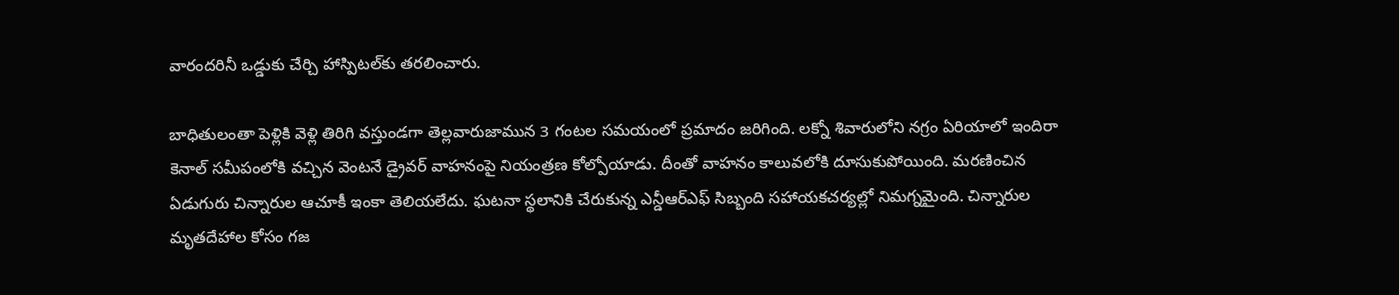వారందరినీ ఒడ్డుకు చేర్చి హాస్పిటల్‌కు తరలించారు.

బాధితులంతా పెళ్లికి వెళ్లి తిరిగి వస్తుండగా తెల్లవారుజామున 3 గంటల సమయంలో ప్రమాదం జరిగింది. లక్నో శివారులోని నగ్రం ఏరియాలో ఇందిరా కెనాల్ సమీపంలోకి వచ్చిన వెంటనే డ్రైవర్ వాహనంపై నియంత్రణ కోల్పోయాడు. దీంతో వాహనం కాలువలోకి దూసుకుపోయింది. మరణించిన ఏడుగురు చిన్నారుల ఆచూకీ ఇంకా తెలియలేదు. ఘటనా స్థలానికి చేరుకున్న ఎన్డీఆర్ఎఫ్ సిబ్బంది సహాయకచర్యల్లో నిమగ్నమైంది. చిన్నారుల మృతదేహాల కోసం గజ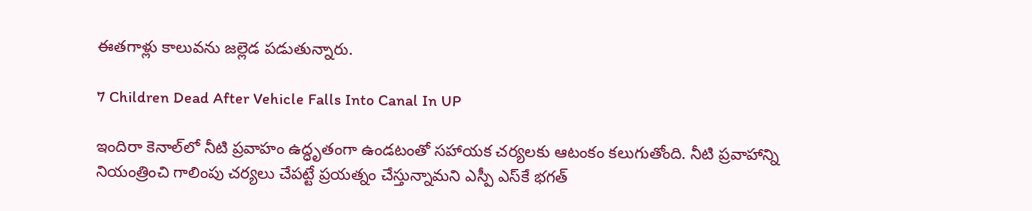ఈతగాళ్లు కాలువను జల్లెడ పడుతున్నారు.

7 Children Dead After Vehicle Falls Into Canal In UP

ఇందిరా కెనాల్‌లో నీటి ప్రవాహం ఉద్ధృతంగా ఉండటంతో సహాయక చర్యలకు ఆటంకం కలుగుతోంది. నీటి ప్రవాహాన్ని నియంత్రించి గాలింపు చర్యలు చేపట్టే ప్రయత్నం చేస్తున్నామని ఎస్పీ ఎస్‌కే భగత్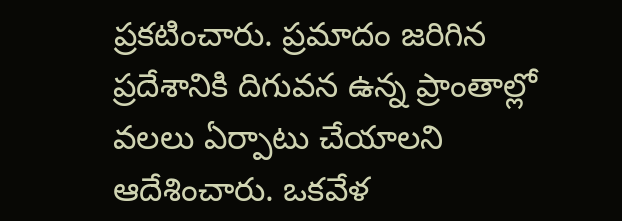ప్రకటించారు. ప్రమాదం జరిగిన ప్రదేశానికి దిగువన ఉన్న ప్రాంతాల్లో వలలు ఏర్పాటు చేయాలని ఆదేశించారు. ఒకవేళ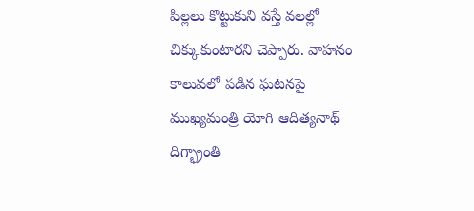పిల్లలు కొట్టుకుని వస్తే వలల్లో చిక్కుకుంటారని చెప్పారు. వాహనం కాలువలో పడిన ఘటనపై ముఖ్యమంత్రి యోగి ఆదిత్యనాథ్ దిగ్భ్రాంతి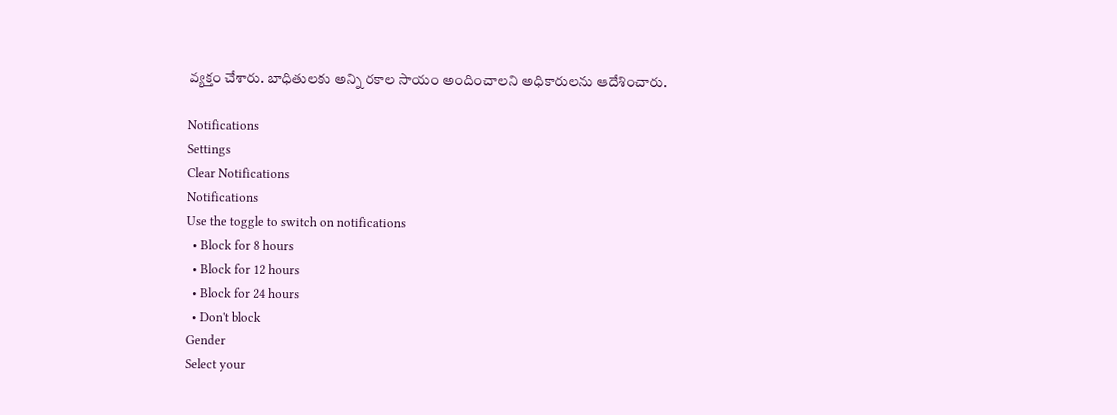వ్యక్తం చేశారు. బాధితులకు అన్ని రకాల సాయం అందించాలని అధికారులను ఆదేశించారు.

Notifications
Settings
Clear Notifications
Notifications
Use the toggle to switch on notifications
  • Block for 8 hours
  • Block for 12 hours
  • Block for 24 hours
  • Don't block
Gender
Select your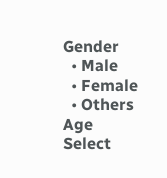Gender
  • Male
  • Female
  • Others
Age
Select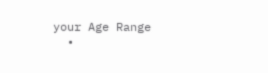your Age Range
  •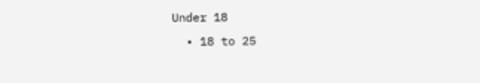Under 18
  • 18 to 25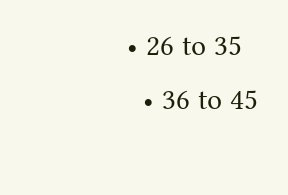• 26 to 35
  • 36 to 45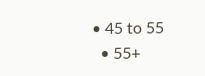• 45 to 55
  • 55+